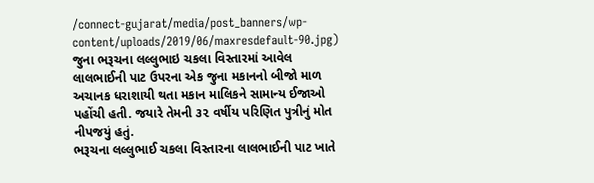/connect-gujarat/media/post_banners/wp-content/uploads/2019/06/maxresdefault-90.jpg)
જુના ભરૂચના લલ્લુભાઇ ચકલા વિસ્તારમાં આવેલ લાલભાઈની પાટ ઉપરના એક જુના મકાનનો બીજો માળ અચાનક ધરાશાયી થતા મકાન માલિકને સામાન્ય ઈજાઓ પહોંચી હતી. જયારે તેમની ૩૨ વર્ષીય પરિણિત પુત્રીનું મોત નીપજયું હતું.
ભરૂચના લલ્લુભાઈ ચકલા વિસ્તારના લાલભાઈની પાટ ખાતે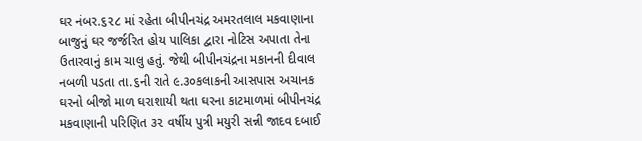ઘર નંબર.૬૨૮ માં રહેતા બીપીનચંદ્ર અમરતલાલ મકવાણાના બાજુનું ઘર જર્જરિત હોય પાલિકા દ્વારા નોટિસ અપાતા તેના ઉતારવાનું કામ ચાલુ હતું. જેથી બીપીનચંદ્રના મકાનની દીવાલ નબળી પડતા તા.૬ની રાતે ૯.૩૦કલાકની આસપાસ અચાનક ઘરનો બીજો માળ ઘરાશાયી થતા ઘરના કાટમાળમાં બીપીનચંદ્ર મકવાણાની પરિણિત ૩૨ વર્ષીય પુત્રી મયુરી સન્ની જાદવ દબાઈ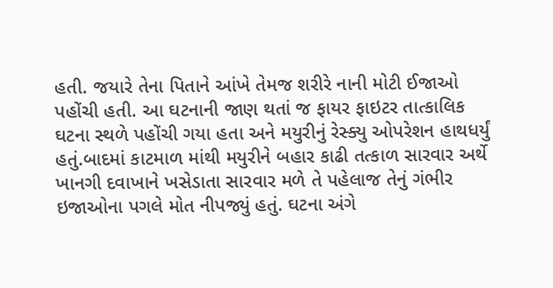હતી. જયારે તેના પિતાને આંખે તેમજ શરીરે નાની મોટી ઈજાઓ પહોંચી હતી. આ ઘટનાની જાણ થતાં જ ફાયર ફાઇટર તાત્કાલિક ઘટના સ્થળે પહોંચી ગયા હતા અને મયુરીનું રેસ્ક્યુ ઓપરેશન હાથધર્યું હતું.બાદમાં કાટમાળ માંથી મયુરીને બહાર કાઢી તત્કાળ સારવાર અર્થે ખાનગી દવાખાને ખસેડાતા સારવાર મળે તે પહેલાજ તેનું ગંભીર ઇજાઓના પગલે મોત નીપજ્યું હતું. ઘટના અંગે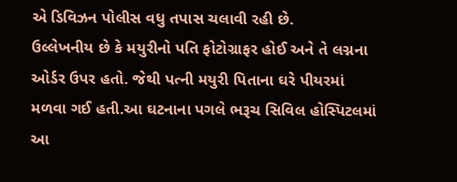એ ડિવિઝન પોલીસ વધુ તપાસ ચલાવી રહી છે.
ઉલ્લેખનીય છે કે મયુરીનો પતિ ફોટોગ્રાફર હોઈ અને તે લગ્નના ઓર્ડર ઉપર હતો. જેથી પત્ની મયુરી પિતાના ઘરે પીયરમાં મળવા ગઈ હતી.આ ઘટનાના પગલે ભરૂચ સિવિલ હોસ્પિટલમાં આ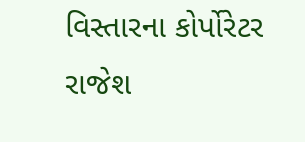વિસ્તારના કોર્પોરેટર રાજેશ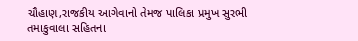ચૌહાણ,રાજકીય આગેવાનો તેમજ પાલિકા પ્રમુખ સુરભી તમાકુવાલા સહિતના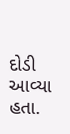દોડી આવ્યા હતા.